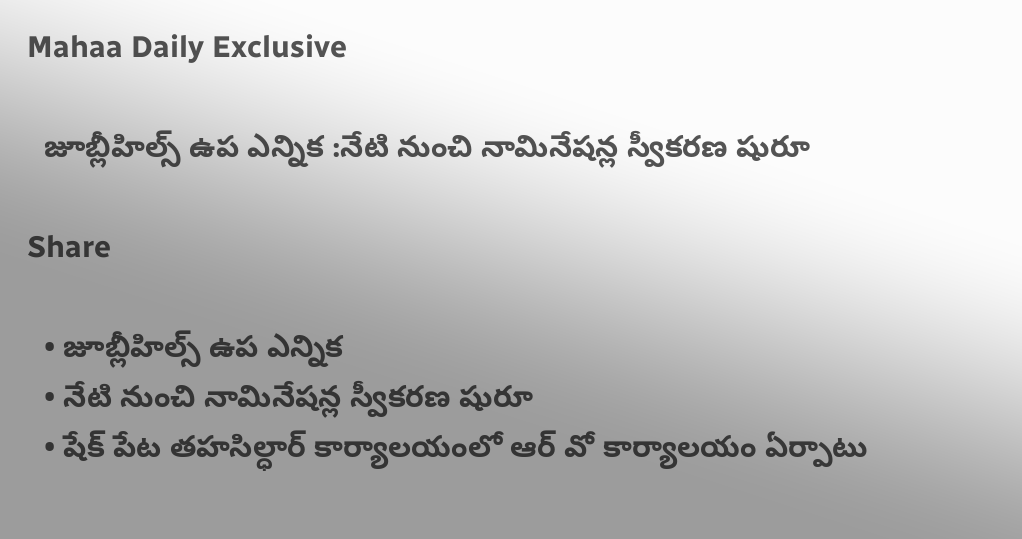Mahaa Daily Exclusive

  జూబ్లీహిల్స్ ఉప ఎన్నిక :నేటి నుంచి నామినేషన్ల స్వీకరణ షురూ

Share

  • జూబ్లీహిల్స్ ఉప ఎన్నిక
  • నేటి నుంచి నామినేషన్ల స్వీకరణ షురూ
  • షేక్ పేట తహసిల్ధార్ కార్యాలయంలో ఆర్ వో కార్యాలయం ఏర్పాటు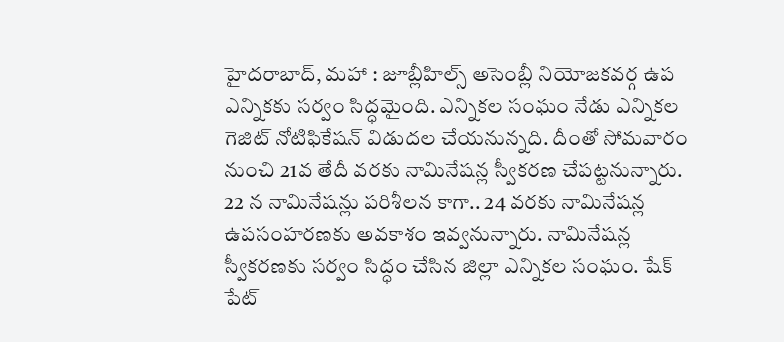హైదరాబాద్, మహా : జూబ్లీహిల్స్ అసెంబ్లీ నియోజకవర్గ ఉప ఎన్నికకు సర్వం సిద్ధమైంది. ఎన్నికల సంఘం నేడు ఎన్నికల గెజిట్ నోటిఫికేషన్ విడుదల చేయనున్నది. దీంతో సోమవారం నుంచి 21వ తేదీ వరకు నామినేషన్ల స్వీకరణ చేపట్టనున్నారు. 22 న నామినేషన్లు పరిశీలన కాగా.. 24 వరకు నామినేషన్ల ఉపసంహరణకు అవకాశం ఇవ్వనున్నారు. నామినేషన్ల స్వీకరణకు సర్వం సిద్ధం చేసిన జిల్లా ఎన్నికల సంఘం. షేక్ పేట్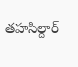తహసిల్దార్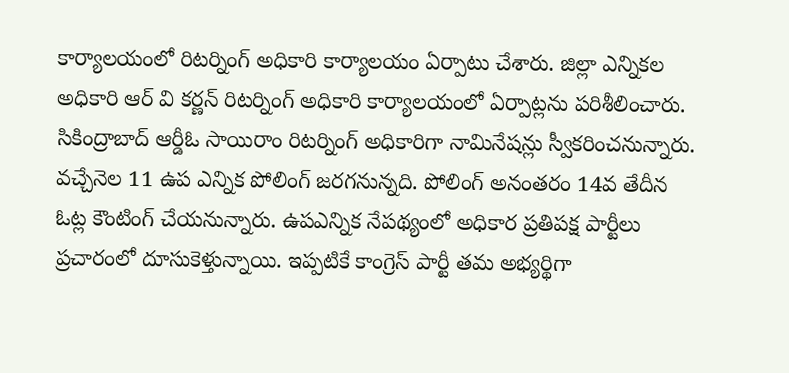కార్యాలయంలో రిటర్నింగ్ అధికారి కార్యాలయం ఏర్పాటు చేశారు. జిల్లా ఎన్నికల అధికారి ఆర్ వి కర్ణన్ రిటర్నింగ్ అధికారి కార్యాలయంలో ఏర్పాట్లను పరిశీలించారు. సికింద్రాబాద్ ఆర్డీఓ సాయిరాం రిటర్నింగ్ అధికారిగా నామినేషన్లు స్వీకరించనున్నారు. వచ్చేనెల 11 ఉప ఎన్నిక పోలింగ్ జరగనున్నది. పోలింగ్ అనంతరం 14వ తేదీన ఓట్ల కౌంటింగ్ చేయనున్నారు. ఉపఎన్నిక నేపథ్యంలో అధికార ప్రతిపక్ష పార్టీలు ప్రచారంలో దూసుకెళ్తున్నాయి. ఇప్పటికే కాంగ్రెస్ పార్టీ తమ అభ్యర్థిగా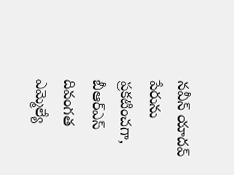నవీన్ యాదవ్ పేరును ప్రకటించగా, బీఆర్ఎస్ దివంగత ఎమ్మెల్యే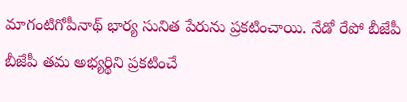మాగంటిగోపీనాథ్ భార్య సునిత పేరును ప్రకటించాయి. నేడో రేపో బీజేపీ బీజేపీ తమ అభ్యర్థిని ప్రకటించే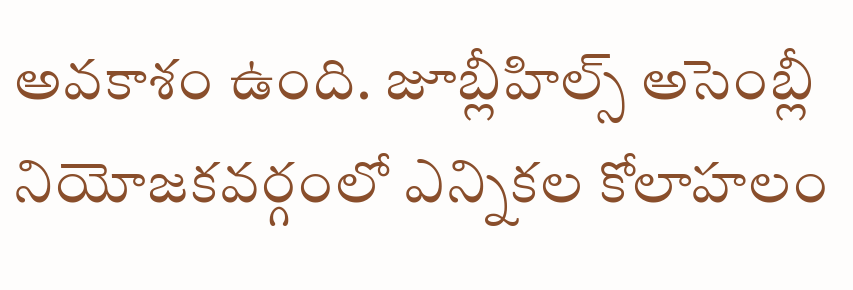అవకాశం ఉంది. జూబ్లీహిల్స్ అసెంబ్లీ నియోజకవర్గంలో ఎన్నికల కోలాహలం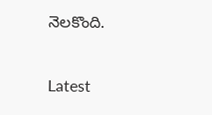నెలకొంది.

Latest